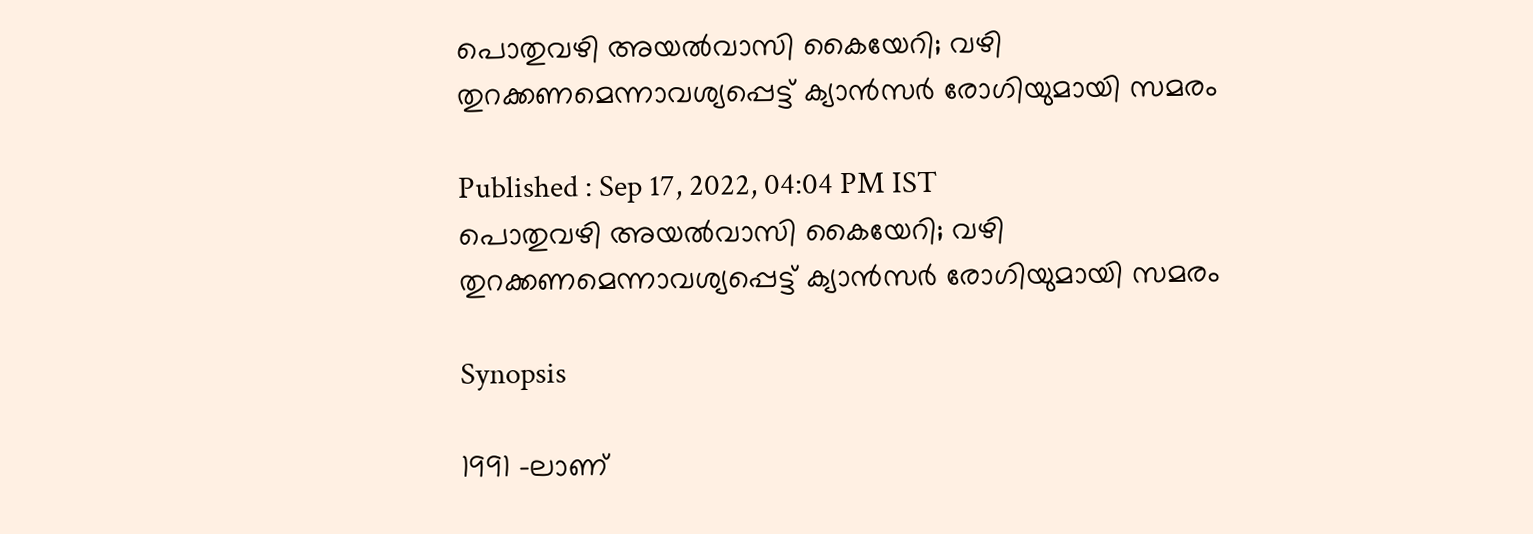പൊതുവഴി അയല്‍വാസി കൈയേറി; വഴി തുറക്കണമെന്നാവശ്യപ്പെട്ട് ക്യാന്‍സര്‍ രോഗിയുമായി സമരം

Published : Sep 17, 2022, 04:04 PM IST
പൊതുവഴി അയല്‍വാസി കൈയേറി; വഴി തുറക്കണമെന്നാവശ്യപ്പെട്ട് ക്യാന്‍സര്‍ രോഗിയുമായി സമരം

Synopsis

1991 -ലാണ്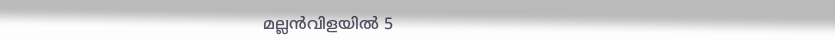മല്ലൻവിളയിൽ 5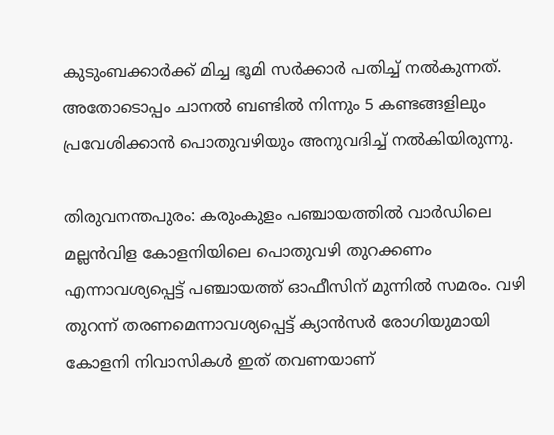കുടുംബക്കാർക്ക് മിച്ച ഭൂമി സര്‍ക്കാര്‍ പതിച്ച് നൽകുന്നത്. അതോടൊപ്പം ചാനൽ ബണ്ടിൽ നിന്നും 5 കണ്ടങ്ങളിലും പ്രവേശിക്കാൻ പൊതുവഴിയും അനുവദിച്ച് നൽകിയിരുന്നു.

തിരുവനന്തപുരം: കരുംകുളം പഞ്ചായത്തിൽ വാർഡിലെ മല്ലൻവിള കോളനിയിലെ പൊതുവഴി തുറക്കണം എന്നാവശ്യപ്പെട്ട് പഞ്ചായത്ത് ഓഫീസിന് മുന്നിൽ സമരം. വഴി തുറന്ന് തരണമെന്നാവശ്യപ്പെട്ട് ക്യാൻസർ രോഗിയുമായി കോളനി നിവാസികള്‍ ഇത് തവണയാണ്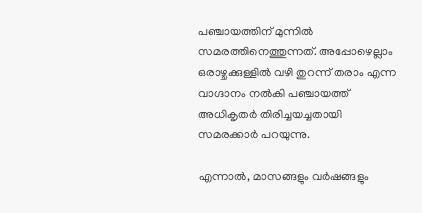പഞ്ചായത്തിന് മുന്നിൽ സമരത്തിനെത്തുന്നത്. അപ്പോഴെല്ലാം ഒരാഴ്ചക്കുള്ളിൽ വഴി തുറന്ന് തരാം എന്ന വാഗ്ദാനം നൽകി പഞ്ചായത്ത് അധികൃതർ തിരിച്ചയച്ചതായി സമരക്കാര്‍ പറയുന്നു.

എന്നാൽ, മാസങ്ങളും വർഷങ്ങളും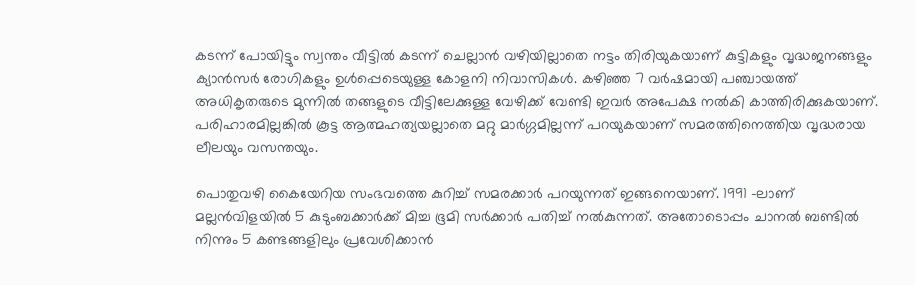കടന്ന് പോയിട്ടും സ്വന്തം വീട്ടിൽ കടന്ന് ചെല്ലാൻ വഴിയില്ലാതെ നട്ടം തിരിയുകയാണ് കുട്ടികളും വൃദ്ധജനങ്ങളും ക്യാൻസർ രോഗികളും ഉൾപ്പെടെയുള്ള കോളനി നിവാസികള്‍. കഴിഞ്ഞ 7 വർഷമായി പഞ്ചായത്ത് അധികൃതരുടെ മുന്നിൽ തങ്ങളുടെ വീട്ടിലേക്കുള്ള വേഴിക്ക് വേണ്ടി ഇവര്‍ അപേക്ഷ നല്‍കി കാത്തിരിക്കുകയാണ്. പരിഹാരമില്ലങ്കിൽ കൂട്ട ആത്മഹത്യയല്ലാതെ മറ്റു മാർഗ്ഗമില്ലന്ന് പറയുകയാണ് സമരത്തിനെത്തിയ വൃദ്ധരായ ലീലയും വസന്തയും.

പൊതുവഴി കൈയേറിയ സംഭവത്തെ കുറിച്ച് സമരക്കാർ പറയുന്നത് ഇങ്ങനെയാണ്. 1991 -ലാണ് മല്ലൻവിളയിൽ 5 കുടുംബക്കാർക്ക് മിച്ച ഭൂമി സര്‍ക്കാര്‍ പതിച്ച് നൽകുന്നത്. അതോടൊപ്പം ചാനൽ ബണ്ടിൽ നിന്നും 5 കണ്ടങ്ങളിലും പ്രവേശിക്കാൻ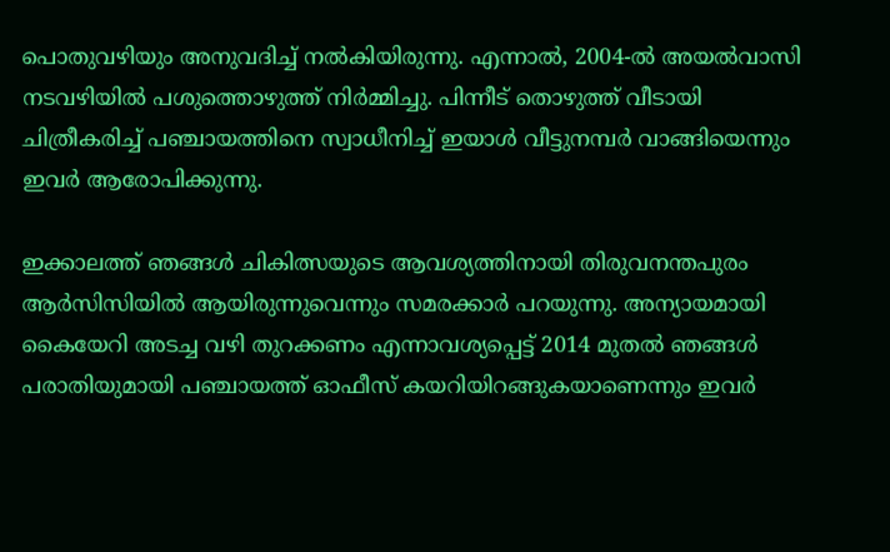പൊതുവഴിയും അനുവദിച്ച് നൽകിയിരുന്നു. എന്നാൽ, 2004-ൽ അയൽവാസി നടവഴിയിൽ പശുത്തൊഴുത്ത് നിർമ്മിച്ചു. പിന്നീട് തൊഴുത്ത് വീടായി ചിത്രീകരിച്ച് പഞ്ചായത്തിനെ സ്വാധീനിച്ച് ഇയാള്‍ വീട്ടുനമ്പർ വാങ്ങിയെന്നും ഇവര്‍ ആരോപിക്കുന്നു.

ഇക്കാലത്ത് ഞങ്ങൾ ചികിത്സയുടെ ആവശ്യത്തിനായി തിരുവനന്തപുരം ആർസിസിയിൽ ആയിരുന്നുവെന്നും സമരക്കാര്‍ പറയുന്നു. അന്യായമായി കൈയേറി അടച്ച വഴി തുറക്കണം എന്നാവശ്യപ്പെട്ട് 2014 മുതൽ ഞങ്ങൾ പരാതിയുമായി പഞ്ചായത്ത് ഓഫീസ് കയറിയിറങ്ങുകയാണെന്നും ഇവര്‍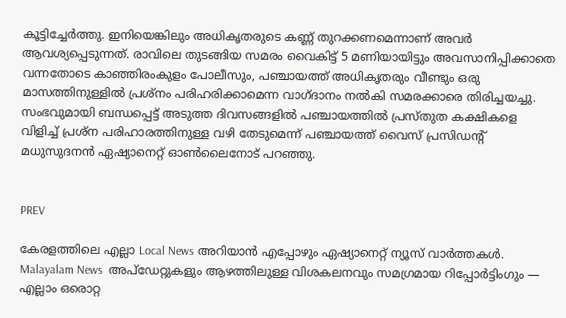കൂട്ടിച്ചേര്‍ത്തു. ഇനിയെങ്കിലും അധികൃതരുടെ കണ്ണ് തുറക്കണമെന്നാണ് അവർ ആവശ്യപ്പെടുന്നത്. രാവിലെ തുടങ്ങിയ സമരം വൈകിട്ട് 5 മണിയായിട്ടും അവസാനിപ്പിക്കാതെ വന്നതോടെ കാഞ്ഞിരംകുളം പോലീസും, പഞ്ചായത്ത് അധികൃതരും വീണ്ടും ഒരു മാസത്തിനുള്ളിൽ പ്രശ്നം പരിഹരിക്കാമെന്ന വാഗ്ദാനം നല്‍കി സമരക്കാരെ തിരിച്ചയച്ചു. സംഭവുമായി ബന്ധപ്പെട്ട് അടുത്ത ദിവസങ്ങളിൽ പഞ്ചായത്തിൽ പ്രസ്തുത കക്ഷികളെ വിളിച്ച് പ്രശ്ന പരിഹാരത്തിനുള്ള വഴി തേടുമെന്ന് പഞ്ചായത്ത് വൈസ് പ്രസിഡന്‍റ് മധുസുദനൻ ഏഷ്യാനെറ്റ് ഓണ്‍ലൈനോട് പറഞ്ഞു.


PREV

കേരളത്തിലെ എല്ലാ Local News അറിയാൻ എപ്പോഴും ഏഷ്യാനെറ്റ് ന്യൂസ് വാർത്തകൾ. Malayalam News  അപ്‌ഡേറ്റുകളും ആഴത്തിലുള്ള വിശകലനവും സമഗ്രമായ റിപ്പോർട്ടിംഗും — എല്ലാം ഒരൊറ്റ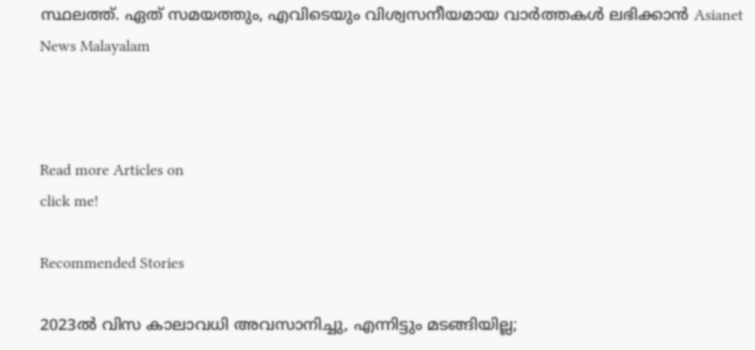സ്ഥലത്ത്. ഏത് സമയത്തും, എവിടെയും വിശ്വസനീയമായ വാർത്തകൾ ലഭിക്കാൻ Asianet News Malayalam



Read more Articles on
click me!

Recommended Stories

2023ൽ വിസ കാലാവധി അവസാനിച്ചു, എന്നിട്ടും മടങ്ങിയില്ല;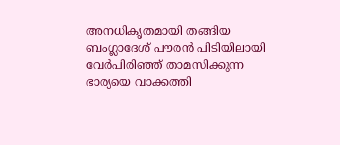അനധികൃതമായി തങ്ങിയ ബംഗ്ലാദേശ് പൗരൻ പിടിയിലായി
വേർപിരിഞ്ഞ് താമസിക്കുന്ന ഭാര്യയെ വാക്കത്തി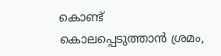കൊണ്ട് കൊലപ്പെടുത്താൻ ശ്രമം,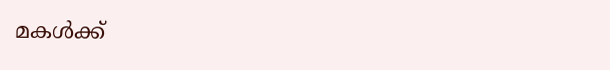മകൾക്ക്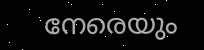നേരെയും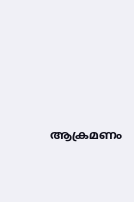ആക്രമണം